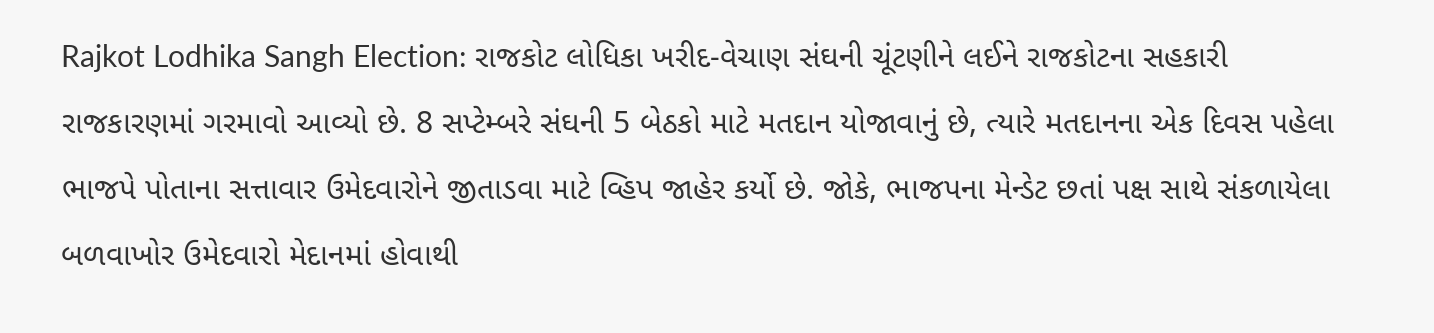Rajkot Lodhika Sangh Election: રાજકોટ લોધિકા ખરીદ-વેચાણ સંઘની ચૂંટણીને લઈને રાજકોટના સહકારી રાજકારણમાં ગરમાવો આવ્યો છે. 8 સપ્ટેમ્બરે સંઘની 5 બેઠકો માટે મતદાન યોજાવાનું છે, ત્યારે મતદાનના એક દિવસ પહેલા ભાજપે પોતાના સત્તાવાર ઉમેદવારોને જીતાડવા માટે વ્હિપ જાહેર કર્યો છે. જોકે, ભાજપના મેન્ડેટ છતાં પક્ષ સાથે સંકળાયેલા બળવાખોર ઉમેદવારો મેદાનમાં હોવાથી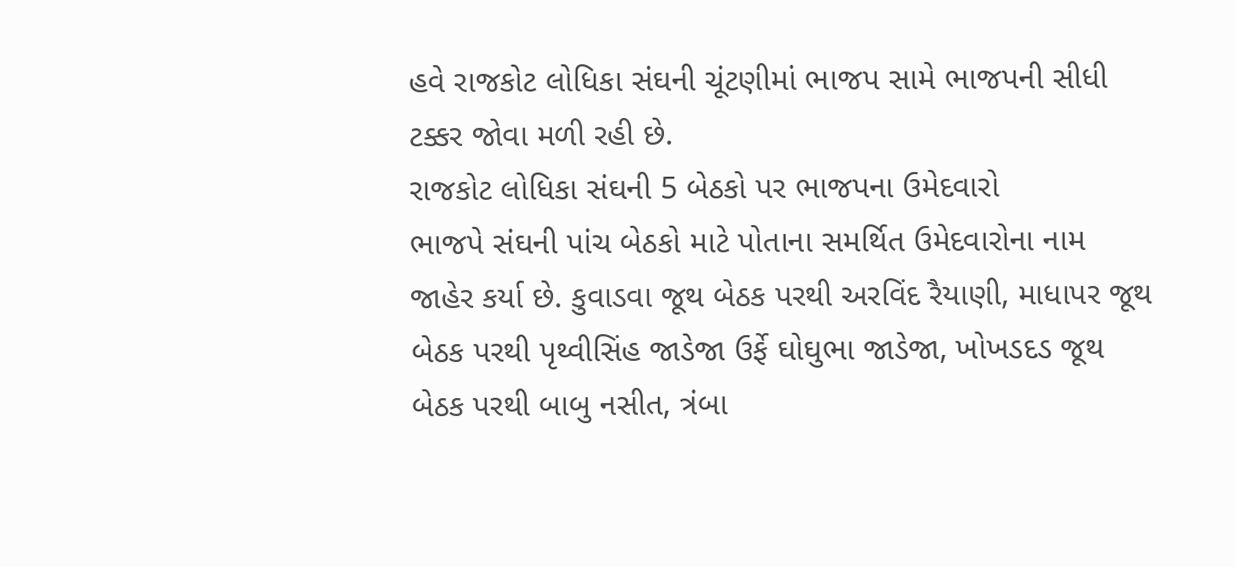હવે રાજકોટ લોધિકા સંઘની ચૂંટણીમાં ભાજપ સામે ભાજપની સીધી ટક્કર જોવા મળી રહી છે.
રાજકોટ લોધિકા સંઘની 5 બેઠકો પર ભાજપના ઉમેદવારો
ભાજપે સંઘની પાંચ બેઠકો માટે પોતાના સમર્થિત ઉમેદવારોના નામ જાહેર કર્યા છે. કુવાડવા જૂથ બેઠક પરથી અરવિંદ રૈયાણી, માધાપર જૂથ બેઠક પરથી પૃથ્વીસિંહ જાડેજા ઉર્ફે ઘોઘુભા જાડેજા, ખોખડદડ જૂથ બેઠક પરથી બાબુ નસીત, ત્રંબા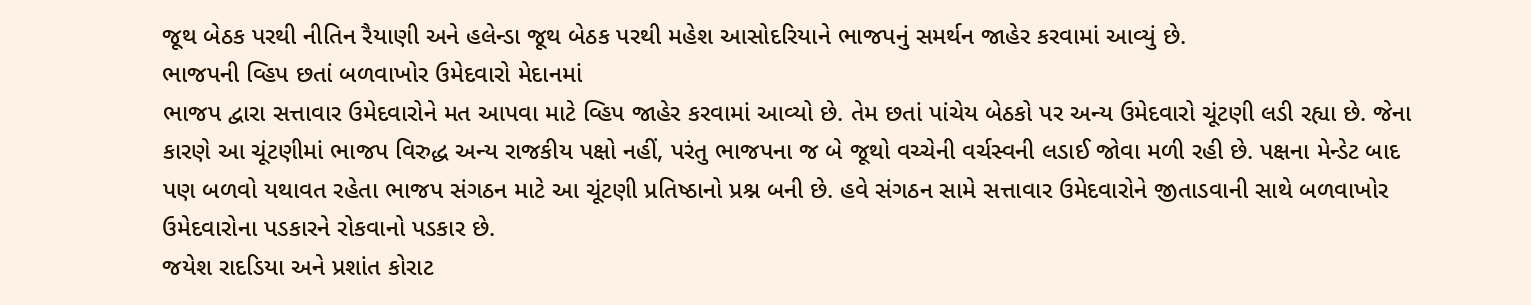જૂથ બેઠક પરથી નીતિન રૈયાણી અને હલેન્ડા જૂથ બેઠક પરથી મહેશ આસોદરિયાને ભાજપનું સમર્થન જાહેર કરવામાં આવ્યું છે.
ભાજપની વ્હિપ છતાં બળવાખોર ઉમેદવારો મેદાનમાં
ભાજપ દ્વારા સત્તાવાર ઉમેદવારોને મત આપવા માટે વ્હિપ જાહેર કરવામાં આવ્યો છે. તેમ છતાં પાંચેય બેઠકો પર અન્ય ઉમેદવારો ચૂંટણી લડી રહ્યા છે. જેના કારણે આ ચૂંટણીમાં ભાજપ વિરુદ્ધ અન્ય રાજકીય પક્ષો નહીં, પરંતુ ભાજપના જ બે જૂથો વચ્ચેની વર્ચસ્વની લડાઈ જોવા મળી રહી છે. પક્ષના મેન્ડેટ બાદ પણ બળવો યથાવત રહેતા ભાજપ સંગઠન માટે આ ચૂંટણી પ્રતિષ્ઠાનો પ્રશ્ન બની છે. હવે સંગઠન સામે સત્તાવાર ઉમેદવારોને જીતાડવાની સાથે બળવાખોર ઉમેદવારોના પડકારને રોકવાનો પડકાર છે.
જયેશ રાદડિયા અને પ્રશાંત કોરાટ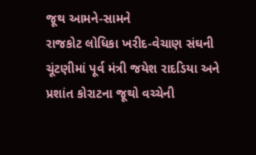જૂથ આમને-સામને
રાજકોટ લોધિકા ખરીદ-વેચાણ સંઘની ચૂંટણીમાં પૂર્વ મંત્રી જયેશ રાદડિયા અને પ્રશાંત કોરાટના જૂથો વચ્ચેની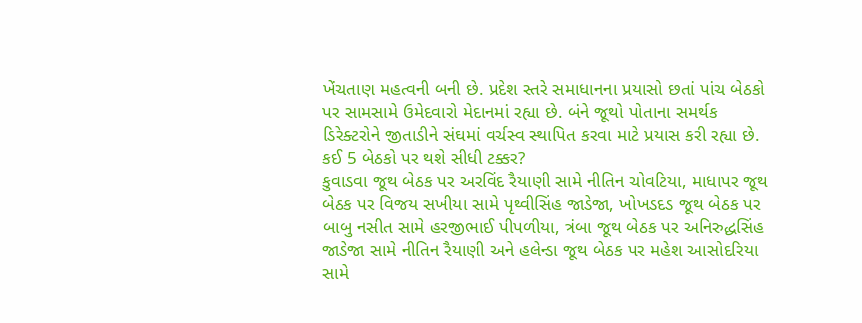ખેંચતાણ મહત્વની બની છે. પ્રદેશ સ્તરે સમાધાનના પ્રયાસો છતાં પાંચ બેઠકો પર સામસામે ઉમેદવારો મેદાનમાં રહ્યા છે. બંને જૂથો પોતાના સમર્થક ડિરેક્ટરોને જીતાડીને સંઘમાં વર્ચસ્વ સ્થાપિત કરવા માટે પ્રયાસ કરી રહ્યા છે.
કઈ 5 બેઠકો પર થશે સીધી ટક્કર?
કુવાડવા જૂથ બેઠક પર અરવિંદ રૈયાણી સામે નીતિન ચોવટિયા, માધાપર જૂથ બેઠક પર વિજય સખીયા સામે પૃથ્વીસિંહ જાડેજા, ખોખડદડ જૂથ બેઠક પર બાબુ નસીત સામે હરજીભાઈ પીપળીયા, ત્રંબા જૂથ બેઠક પર અનિરુદ્ધસિંહ જાડેજા સામે નીતિન રૈયાણી અને હલેન્ડા જૂથ બેઠક પર મહેશ આસોદરિયા સામે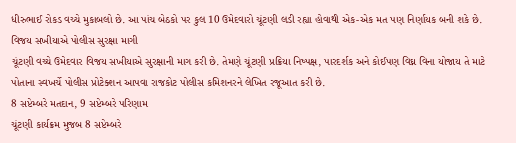ધીરુભાઈ રોકડ વચ્ચે મુકાબલો છે. આ પાંચ બેઠકો પર કુલ 10 ઉમેદવારો ચૂંટણી લડી રહ્યા હોવાથી એક-એક મત પણ નિર્ણાયક બની શકે છે.
વિજય સખીયાએ પોલીસ સુરક્ષા માગી
ચૂંટણી વચ્ચે ઉમેદવાર વિજય સખીયાએ સુરક્ષાની માગ કરી છે. તેમણે ચૂંટણી પ્રક્રિયા નિષ્પક્ષ, પારદર્શક અને કોઈપણ વિઘ્ન વિના યોજાય તે માટે પોતાના સ્વખર્ચે પોલીસ પ્રોટેક્શન આપવા રાજકોટ પોલીસ કમિશનરને લેખિત રજૂઆત કરી છે.
8 સપ્ટેમ્બરે મતદાન, 9 સપ્ટેમ્બરે પરિણામ
ચૂંટણી કાર્યક્રમ મુજબ 8 સપ્ટેમ્બરે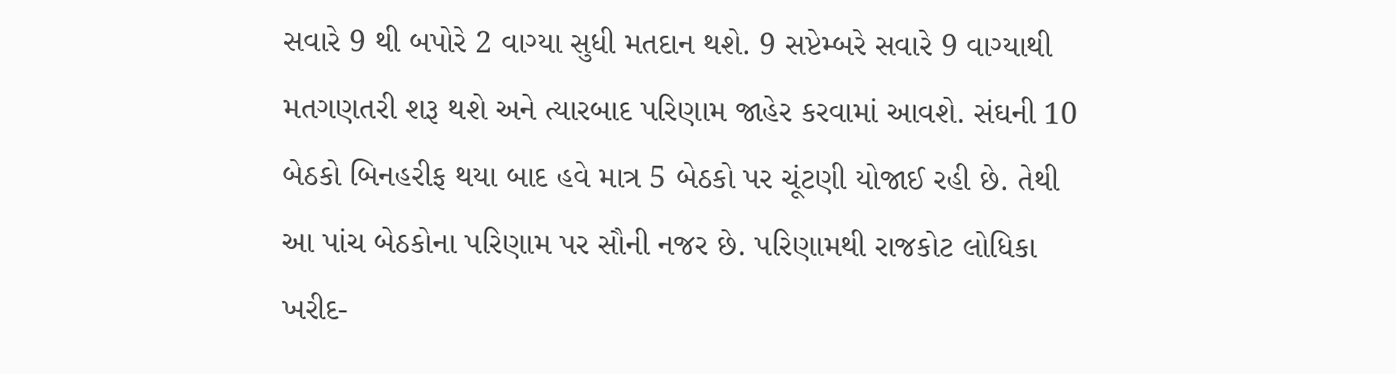સવારે 9 થી બપોરે 2 વાગ્યા સુધી મતદાન થશે. 9 સપ્ટેમ્બરે સવારે 9 વાગ્યાથી મતગણતરી શરૂ થશે અને ત્યારબાદ પરિણામ જાહેર કરવામાં આવશે. સંઘની 10 બેઠકો બિનહરીફ થયા બાદ હવે માત્ર 5 બેઠકો પર ચૂંટણી યોજાઈ રહી છે. તેથી આ પાંચ બેઠકોના પરિણામ પર સૌની નજર છે. પરિણામથી રાજકોટ લોધિકા ખરીદ-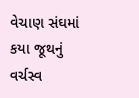વેચાણ સંઘમાં કયા જૂથનું વર્ચસ્વ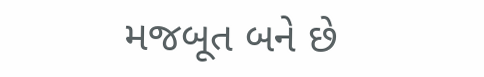મજબૂત બને છે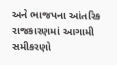અને ભાજપના આંતરિક રાજકારણમાં આગામી સમીકરણો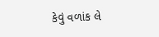કેવું વળાંક લે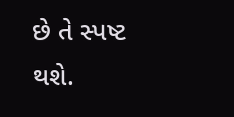છે તે સ્પષ્ટ થશે.